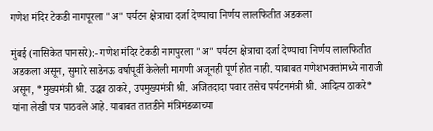गणेश मंदिर टेकडी नागपूरला "अ" पर्यटन क्षेत्राचा दर्जा देण्याचा निर्णय लालफितीत अडकला

मुंबई (नासिकेत पानसरे):- गणेश मंदिर टेकडी नागपुरला "अ" पर्यटन क्षेत्राचा दर्जा देण्याचा निर्णय लालफितीत अडकला असून, सुमारे साडेनऊ वर्षापूर्वी केलेली मागणी अजूनही पूर्ण होत नाही. याबाबत गणेशभक्तांमध्ये नाराजी असून, *मुख्यमंत्री श्री. उद्धव ठाकरे, उपमुख्यमंत्री श्री. अजितदादा पवार तसेच पर्यटनमंत्री श्री. आदित्य ठाकरे* यांना लेखी पत्र पाठवले आहे. याबाबत तातडीने मंत्रिमंडळाच्या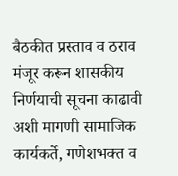बैठकीत प्रस्ताव व ठराव मंजूर करून शासकीय निर्णयाची सूचना काढावी अशी मागणी सामाजिक कार्यकर्ते, गणेशभक्त व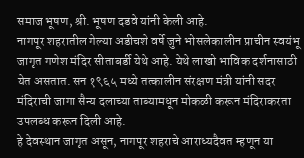समाज भूषण, श्री. भूषण दडवे यांनी केली आहे.
नागपूर शहरातील गेल्या अडीचशे वर्षे जुने भोसलेकालीन प्राचीन स्वयंभू जागृत गणेश मंदिर सीताबर्डी येथे आहे. येथे लाखो भाविक दर्शनासाठी येत असतात. सन १९६५ मध्ये तत्कालीन संरक्षण मंत्री यांनी सदर मंदिराची जागा सैन्य दलाच्या ताब्यामधून मोकळी करून मंदिराकरता उपलब्ध करून दिली आहे.
हे देवस्थान जागृत असून, नागपूर शहराचे आराध्यदैवत म्हणून या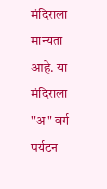मंदिराला मान्यता आहे. या मंदिराला "अ" वर्ग पर्यटन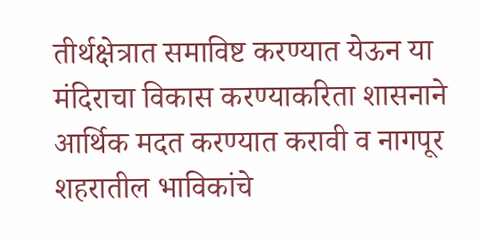तीर्थक्षेत्रात समाविष्ट करण्यात येऊन या मंदिराचा विकास करण्याकरिता शासनाने आर्थिक मदत करण्यात करावी व नागपूर शहरातील भाविकांचे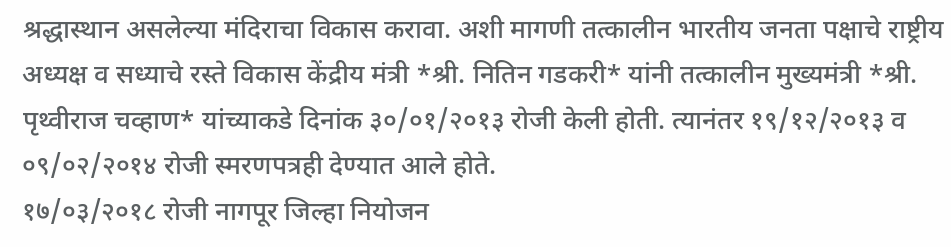श्रद्धास्थान असलेल्या मंदिराचा विकास करावा. अशी मागणी तत्कालीन भारतीय जनता पक्षाचे राष्ट्रीय अध्यक्ष व सध्याचे रस्ते विकास केंद्रीय मंत्री *श्री. नितिन गडकरी* यांनी तत्कालीन मुख्यमंत्री *श्री. पृथ्वीराज चव्हाण* यांच्याकडे दिनांक ३०/०१/२०१३ रोजी केली होती. त्यानंतर १९/१२/२०१३ व ०९/०२/२०१४ रोजी स्मरणपत्रही देण्यात आले होते.
१७/०३/२०१८ रोजी नागपूर जिल्हा नियोजन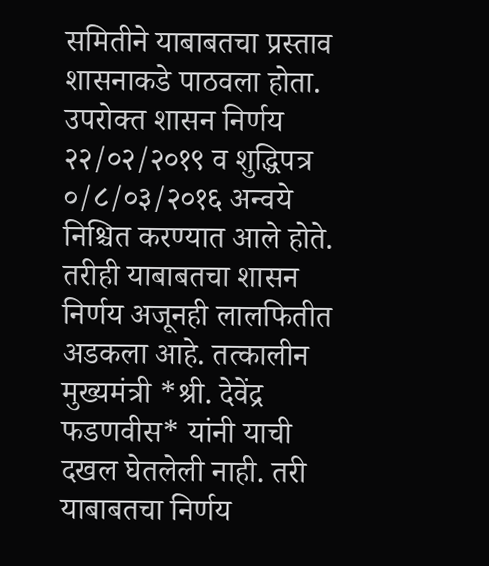समितीने याबाबतचा प्रस्ताव शासनाकडे पाठवला होता. उपरोक्त शासन निर्णय २२/०२/२०१९ व शुद्धिपत्र ०/८/०३/२०१६ अन्वये निश्चित करण्यात आले होते. तरीही याबाबतचा शासन निर्णय अजूनही लालफितीत अडकला आहे. तत्कालीन मुख्यमंत्री *श्री. देवेंद्र फडणवीस* यांनी याची दखल घेतलेली नाही. तरी याबाबतचा निर्णय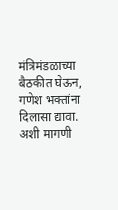मंत्रिमंडळाच्या बैठकीत घेऊन, गणेश भक्तांना दिलासा द्यावा. अशी मागणी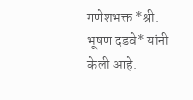गणेशभक्त *श्री. भूषण दडवे* यांनी केली आहे.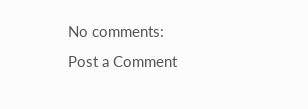No comments:
Post a Comment